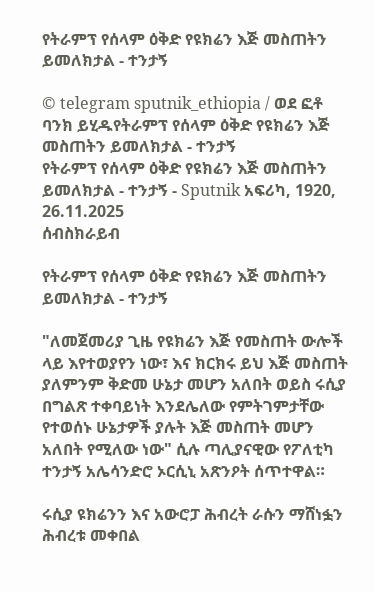የትራምፕ የሰላም ዕቅድ የዩክሬን እጅ መስጠትን ይመለክታል - ተንታኝ

© telegram sputnik_ethiopia / ወደ ፎቶ ባንክ ይሂዱየትራምፕ የሰላም ዕቅድ የዩክሬን እጅ መስጠትን ይመለክታል - ተንታኝ
የትራምፕ የሰላም ዕቅድ የዩክሬን እጅ መስጠትን ይመለክታል - ተንታኝ - Sputnik አፍሪካ, 1920, 26.11.2025
ሰብስክራይብ

የትራምፕ የሰላም ዕቅድ የዩክሬን እጅ መስጠትን ይመለክታል - ተንታኝ

"ለመጀመሪያ ጊዜ የዩክሬን እጅ የመስጠት ውሎች ላይ እየተወያየን ነው፣ እና ክርክሩ ይህ እጅ መስጠት ያለምንም ቅድመ ሁኔታ መሆን አለበት ወይስ ሩሲያ በግልጽ ተቀባይነት እንደሌለው የምትገምታቸው የተወሰኑ ሁኔታዎች ያሉት እጅ መስጠት መሆን አለበት የሚለው ነው" ሲሉ ጣሊያናዊው የፖለቲካ ተንታኝ አሌሳንድሮ ኦርሲኒ አጽንዖት ሰጥተዋል።

ሩሲያ ዩክሬንን እና አውሮፓ ሕብረት ራሱን ማሸነፏን ሕብረቱ መቀበል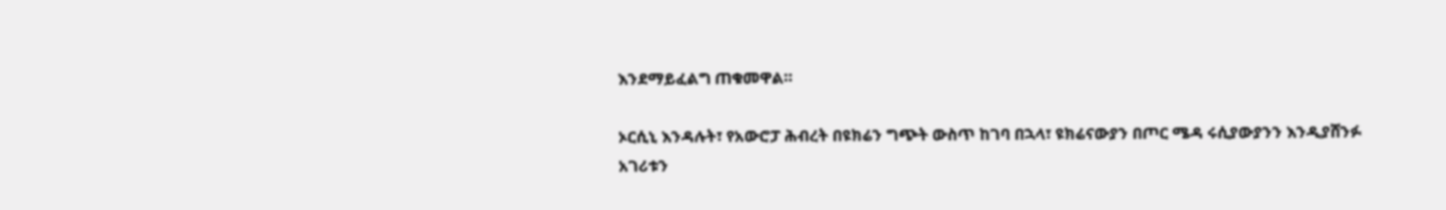እንደማይፈልግ ጠቁመዋል።

ኦርሲኒ እንዳሉት፣ የአውሮፓ ሕብረት በዩክሬን ግጭት ውስጥ ከገባ በኋላ፣ ዩክሬናውያን በጦር ሜዳ ሩሲያውያንን እንዲያሸንፉ አገሪቱን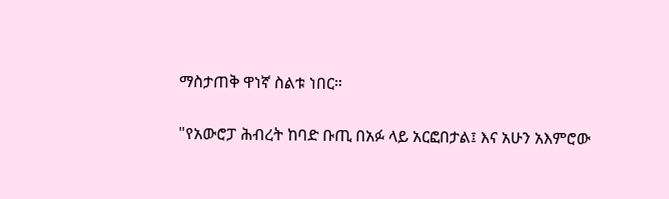ማስታጠቅ ዋነኛ ስልቱ ነበር።

"የአውሮፓ ሕብረት ከባድ ቡጢ በአፉ ላይ አርፎበታል፤ እና አሁን አእምሮው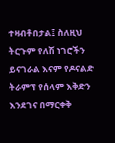ተዛብቶበታል፤ ስለዚህ ትርጉም የለሽ ነገሮችን ይናገራል እናም የዶናልድ ትራምፕ የሰላም እቅድን እንደገና በማርቀቅ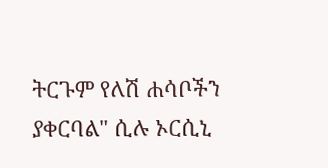ትርጉም የለሽ ሐሳቦችን ያቀርባል" ሲሉ ኦርሲኒ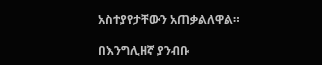አስተያየታቸውን አጠቃልለዋል።

በእንግሊዘኛ ያንብቡ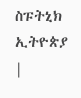ስፑትኒክ ኢትዮጵያ |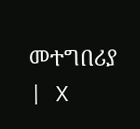መተግበሪያ | X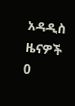አዳዲስ ዜናዎች
0